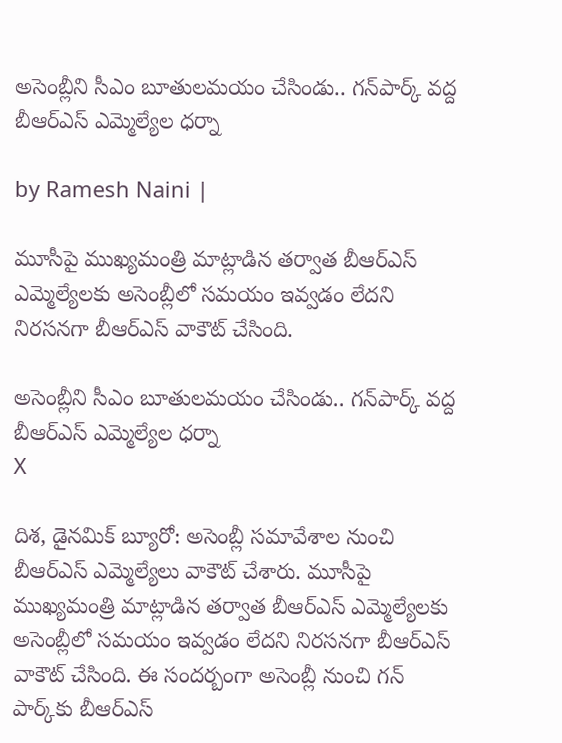అసెంబ్లీని సీఎం బూతులమయం చేసిండు.. గన్‌పార్క్ వద్ద బీఆర్ఎస్ ఎమ్మెల్యేల ధర్నా

by Ramesh Naini |

మూసీపై ముఖ్యమంత్రి మాట్లాడిన తర్వాత బీఆర్ఎస్ ఎమ్మెల్యేలకు అసెంబ్లీలో సమయం ఇవ్వడం లేదని నిరసనగా బీఆర్ఎస్ వాకౌట్ చేసింది.

అసెంబ్లీని సీఎం బూతులమయం చేసిండు.. గన్‌పార్క్ వద్ద బీఆర్ఎస్ ఎమ్మెల్యేల ధర్నా
X

దిశ, డైనమిక్ బ్యూరో: అసెంబ్లీ సమావేశాల నుంచి బీఆర్ఎస్ ఎమ్మెల్యేలు వాకౌట్ చేశారు. మూసీపై ముఖ్యమంత్రి మాట్లాడిన తర్వాత బీఆర్ఎస్ ఎమ్మెల్యేలకు అసెంబ్లీలో సమయం ఇవ్వడం లేదని నిరసనగా బీఆర్ఎస్ వాకౌట్ చేసింది. ఈ సందర్బంగా అసెంబ్లీ నుంచి గన్ పార్క్‌కు బీఆర్ఎస్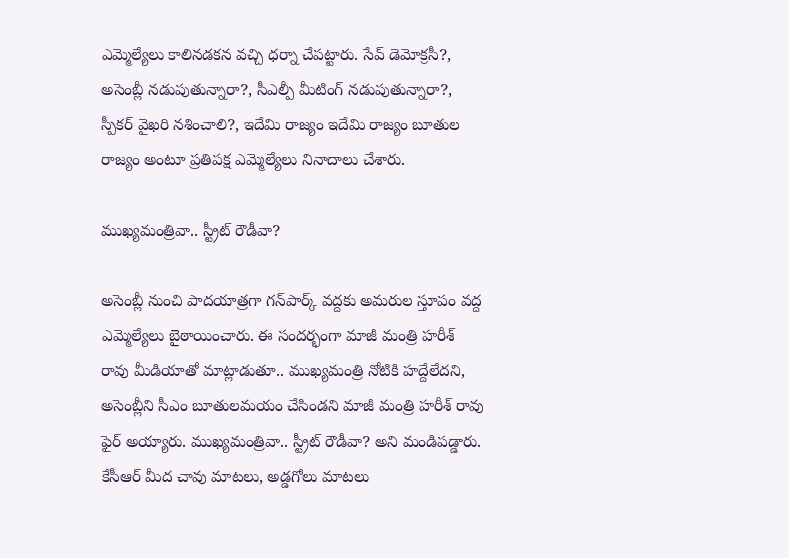ఎమ్మెల్యేలు కాలినడకన వచ్చి ధర్నా చేపట్టారు. సేవ్ డెమోక్రసీ?, అసెంబ్లీ నడుపుతున్నారా?, సీఎల్పీ మీటింగ్ నడుపుతున్నారా?, స్పీకర్ వైఖరి నశించాలి?, ఇదేమి రాజ్యం ఇదేమి రాజ్యం బూతుల రాజ్యం అంటూ ప్రతిపక్ష ఎమ్మెల్యేలు నినాదాలు చేశారు.

ముఖ్యమంత్రివా.. స్ట్రీట్ రౌడీవా?

అసెంబ్లీ నుంచి పాదయాత్రగా గన్‌పార్క్ వద్దకు అమరుల స్తూపం వద్ద ఎమ్మెల్యేలు బైఠాయించారు. ఈ సందర్భంగా మాజీ మంత్రి హరీశ్ రావు మీడియాతో మాట్లాడుతూ.. ముఖ్యమంత్రి నోటికి హద్దేలేదని, అసెంబ్లీని సీఎం బూతులమయం చేసిండని మాజీ మంత్రి హరీశ్ రావు ఫైర్ అయ్యారు. ముఖ్యమంత్రివా.. స్ట్రీట్ రౌడీవా? అని మండిపడ్డారు. కేసీఆర్ మీద చావు మాటలు, అడ్డగోలు మాటలు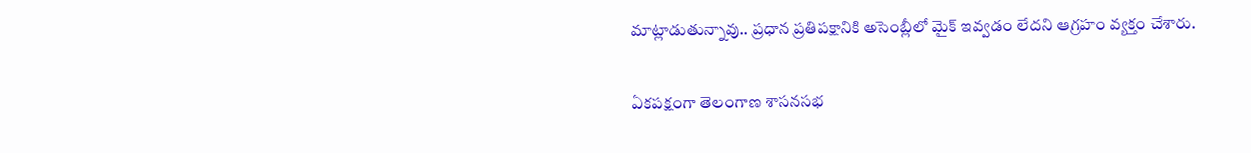మాట్లాడుతున్నావు.. ప్రధాన ప్రతిపక్షానికి అసెంబ్లీలో మైక్ ఇవ్వడం లేదని ఆగ్రహం వ్యక్తం చేశారు.

ఏకపక్షంగా తెలంగాణ శాసనసభ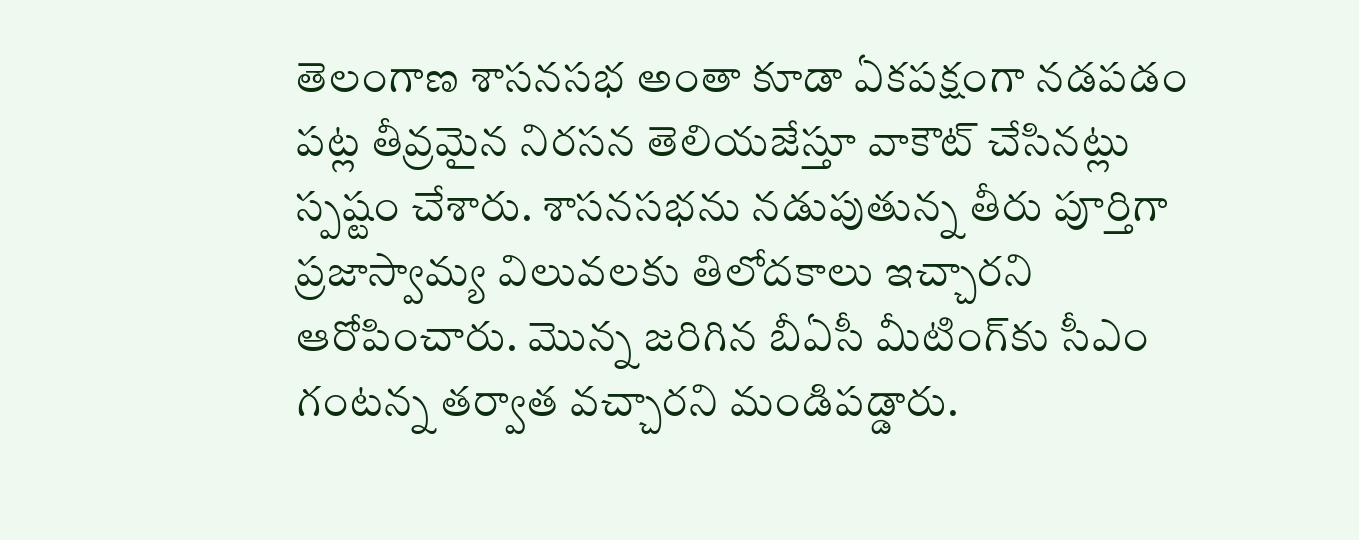తెలంగాణ శాసనసభ అంతా కూడా ఏకపక్షంగా నడపడం పట్ల తీవ్రమైన నిరసన తెలియజేస్తూ వాకౌట్ చేసినట్లు స్పష్టం చేశారు. శాసనసభను నడుపుతున్న తీరు పూర్తిగా ప్రజాస్వామ్య విలువలకు తిలోదకాలు ఇచ్చారని ఆరోపించారు. మొన్న జరిగిన బీఏసీ మీటింగ్‌కు సీఎం గంటన్న తర్వాత వచ్చారని మండిపడ్డారు.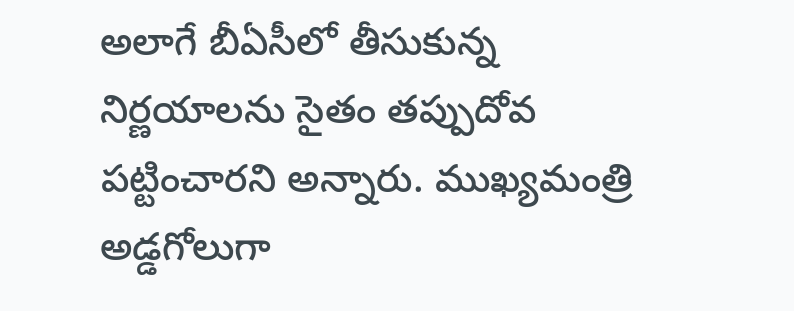అలాగే బీఏసీలో తీసుకున్న నిర్ణయాలను సైతం తప్పుదోవ పట్టించారని అన్నారు. ముఖ్యమంత్రి అడ్డగోలుగా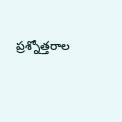ప్రశ్నోత్తరాల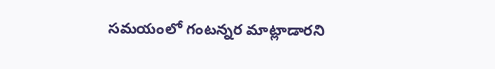సమయంలో గంటన్నర మాట్లాడారని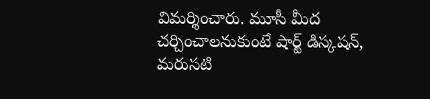విమర్శించారు. మూసీ మీద చర్చించాలనుకుంటే షార్ట్ డిస్కషన్, మరుసటి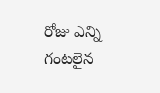రోజు ఎన్ని గంటలైన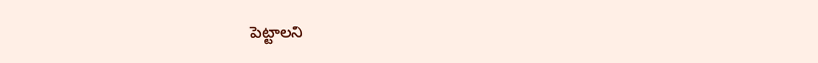పెట్టాలని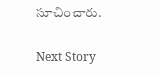సూచించారు.

Next Story